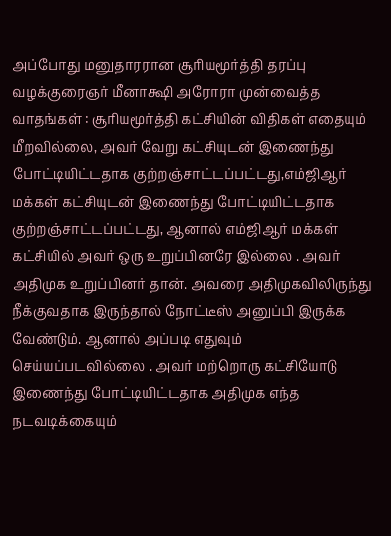அப்போது மனுதாரரான சூரியமூர்த்தி தரப்பு வழக்குரைஞர் மீனாக்ஷி அரோரா முன்வைத்த வாதங்கள் : சூரியமூர்த்தி கட்சியின் விதிகள் எதையும் மீறவில்லை, அவர் வேறு கட்சியுடன் இணைந்து போட்டியிட்டதாக குற்றஞ்சாட்டப்பட்டது,எம்ஜிஆர் மக்கள் கட்சியுடன் இணைந்து போட்டியிட்டதாக குற்றஞ்சாட்டப்பட்டது, ஆனால் எம்ஜிஆர் மக்கள் கட்சியில் அவர் ஒரு உறுப்பினரே இல்லை . அவர் அதிமுக உறுப்பினர் தான். அவரை அதிமுகவிலிருந்து நீக்குவதாக இருந்தால் நோட்டீஸ் அனுப்பி இருக்க வேண்டும். ஆனால் அப்படி எதுவும் செய்யப்படவில்லை . அவர் மற்றொரு கட்சியோடு இணைந்து போட்டியிட்டதாக அதிமுக எந்த நடவடிக்கையும்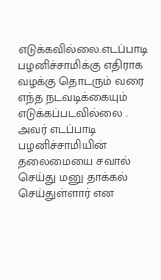எடுக்கவில்லை.எடப்பாடி பழனிச்சாமிக்கு எதிராக வழக்கு தொடரும் வரை எந்த நடவடிக்கையும் எடுக்கப்படவில்லை . அவர் எடப்பாடி பழனிச்சாமியின் தலைமையை சவால் செய்து மனு தாக்கல் செய்துள்ளார் என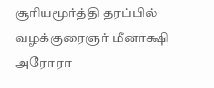சூரியமூர்த்தி தரப்பில் வழக்குரைஞர் மீனாக்ஷி அரோரா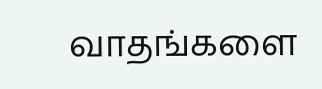வாதங்களை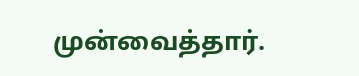முன்வைத்தார்.